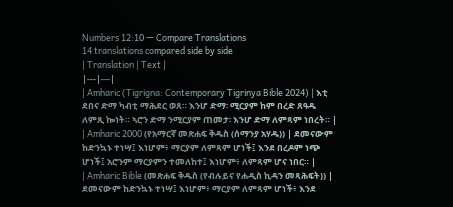Numbers 12:10 — Compare Translations
14 translations compared side by side
| Translation | Text |
|---|---|
| Amharic (Tigrigna: Contemporary Tigrinya Bible 2024) | እቲ ደበና ድማ ካብቲ ማሕደር ወጸ። እንሆ ድማ፡ ሚርያም ከም በረድ ጸዓዱ ለምጺ ኰነት። ኣሮን ድማ ንሚርያም ጠመታ፡ እንሆ ድማ ለምጻም ነበረት። |
| Amharic 2000 (የአማርኛ መጽሐፍ ቅዱስ (ሰማንያ አሃዱ)) | ደመናውም ከድንኳኑ ተነሣ፤ እነሆም፥ ማርያም ለምጻም ሆነች፤ እንደ በረዶም ነጭ ሆነች፤ አሮንም ማርያምን ተመለከተ፤ እነሆም፥ ለምጻም ሆና ነበር። |
| Amharic Bible (መጽሐፍ ቅዱስ (የብሉይና የሐዲስ ኪዳን መጻሕፍት)) | ደመናውም ከድንኳኑ ተነሣ፤ እነሆም፥ ማርያም ለምጻም ሆነች፥ እንደ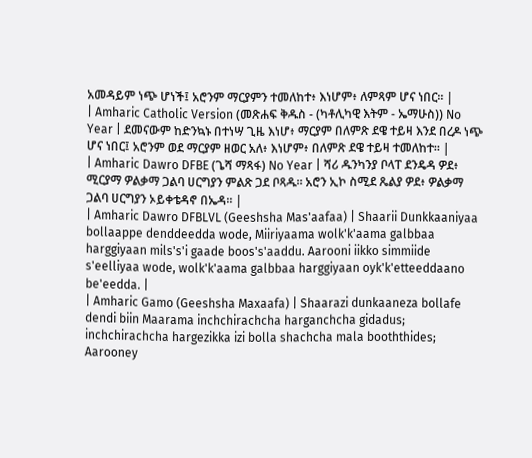አመዳይም ነጭ ሆነች፤ አሮንም ማርያምን ተመለከተ፥ እነሆም፥ ለምጻም ሆና ነበር። |
| Amharic Catholic Version (መጽሐፍ ቅዱስ - (ካቶሊካዊ እትም - ኤማሁስ)) No Year | ደመናውም ከድንኳኑ በተነሣ ጊዜ እነሆ፥ ማርያም በለምጽ ደዌ ተይዛ እንደ በረዶ ነጭ ሆና ነበር፤ አሮንም ወደ ማርያም ዘወር አለ፥ እነሆም፥ በለምጽ ደዌ ተይዛ ተመለከተ። |
| Amharic Dawro DFBE (ጌሻ ማጻፋ) No Year | ሻሪ ዱንካንያ ቦላፐ ደንዴዳ ዎደ፥ ሚርያማ ዎልቃማ ጋልባ ሀርግያን ምልጽ ጋደ ቦጻዱ። አሮን ኢኮ ስሚደ ጼልያ ዎደ፥ ዎልቃማ ጋልባ ሀርግያን ኦይቀቴዳኖ በኤዳ። |
| Amharic Dawro DFBLVL (Geeshsha Mas'aafaa) | Shaarii Dunkkaaniyaa bollaappe denddeedda wode, Miiriyaama wolk'k'aama galbbaa harggiyaan mils's'i gaade boos's'aaddu. Aarooni iikko simmiide s'eelliyaa wode, wolk'k'aama galbbaa harggiyaan oyk'k'etteeddaano be'eedda. |
| Amharic Gamo (Geeshsha Maxaafa) | Shaarazi dunkaaneza bollafe dendi biin Maarama inchchirachcha harganchcha gidadus; inchchirachcha hargezikka izi bolla shachcha mala booththides; Aarooney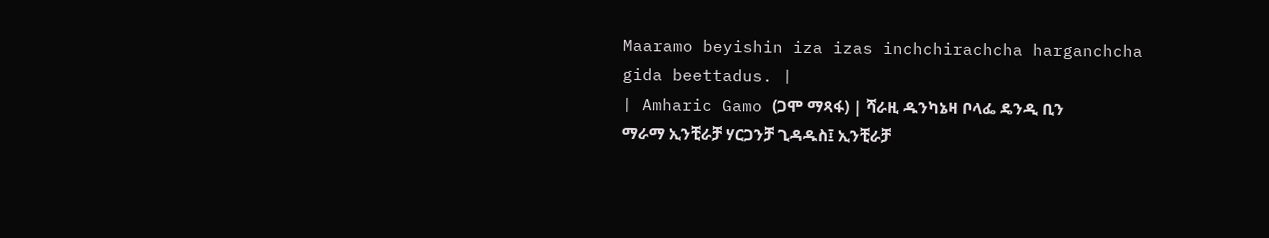Maaramo beyishin iza izas inchchirachcha harganchcha gida beettadus. |
| Amharic Gamo (ጋሞ ማጻፋ) | ሻራዚ ዱንካኔዛ ቦላፌ ዴንዲ ቢን ማራማ ኢንቺራቻ ሃርጋንቻ ጊዳዱስ፤ ኢንቺራቻ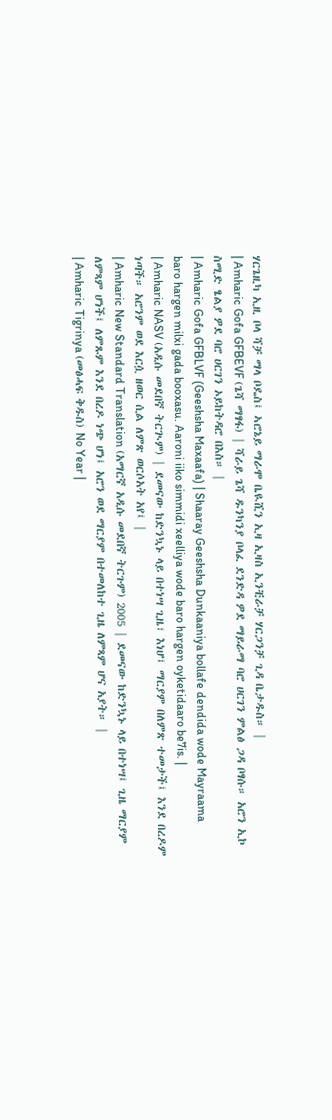ሃርጌዚካ ኢዚ ቦላ ሻቻ ማላ ቦዴስ፤ ኣሮኔይ ማራሞ ቤዪሺን ኢዛ ኢዛስ ኢንቺራቻ ሃርጋንቻ ጊዳ ቤታዱስ። |
| Amharic Gofa GFBEVF (ጌሻ ማፃፋ) | ሻራይ ጌሻ ዱንካንያ ቦላፈ ደንድዳ ዎደ ማይራማ ባሮ ሀርገን ምልፅ ጋዳ ቦፃሱ። አሮን ኢኮ ስሚድ ፄልያ ዎደ ባሮ ሀርገን ኦይከትዳሮ በእስ። |
| Amharic Gofa GFBLVF (Geeshsha Maxaafa) | Shaaray Geeshsha Dunkaaniya bollafe dendida wode Mayraama baro hargen milxi gada booxasu. Aaroni iiko simmidi xeelliya wode baro hargen oyketidaaro be7is. |
| Amharic NASV (አዲሱ መደበኛ ትርጒም) | ደመናው ከድንኳኑ ላይ በተነሣ ጊዜ፣ እነሆ፤ ማርያም በለምጽ ተመታች፤ እንደ በረዶም ነጣች። አሮንም ወደ እርሷ ዘወር ሲል ለምጽ ወርሶአት አየ፤ |
| Amharic New Standard Translation (አማርኛ አዲሱ መደበኛ ትርጉም) 2005 | ደመናው ከድንኳኑ ላይ በተነሣ፤ ጊዜ ማርያም ለምጻም ሆነች፤ ለምጹም እንደ በረዶ ነጭ ሆነ፤ አሮን ወደ ማርያም በተመለከተ ጊዜ ለምጻም ሆና አያት። |
| Amharic Tigrinya (መፅሓፍ ቅዱስ) No Year |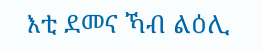እቲ ደመና ኻብ ልዕሊ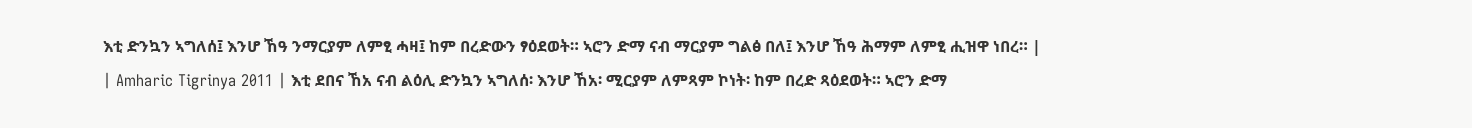እቲ ድንኳን ኣግለሰ፤ እንሆ ኸዓ ንማርያም ለምፂ ሓዛ፤ ከም በረድውን ፃዕደወት። ኣሮን ድማ ናብ ማርያም ግልፅ በለ፤ እንሆ ኸዓ ሕማም ለምፂ ሒዝዋ ነበረ። |
| Amharic Tigrinya 2011 | እቲ ደበና ኸአ ናብ ልዕሊ ድንኳን ኣግለሰ፡ እንሆ ኸአ፡ ሚርያም ለምጻም ኮነት፡ ከም በረድ ጻዕደወት። ኣሮን ድማ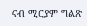ናብ ሚርያም ግልጽ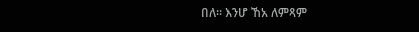በለ። እንሆ ኸአ ለምጻም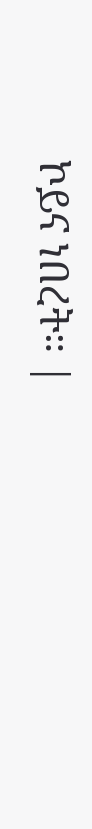ኮይና ነበረት። |